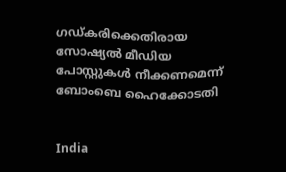ഗഡ്കരിക്കെതിരായ സോഷ്യൽ മീഡിയ പോസ്റ്റുകൾ നീക്കണമെന്ന് ബോംബെ ഹൈക്കോടതി


India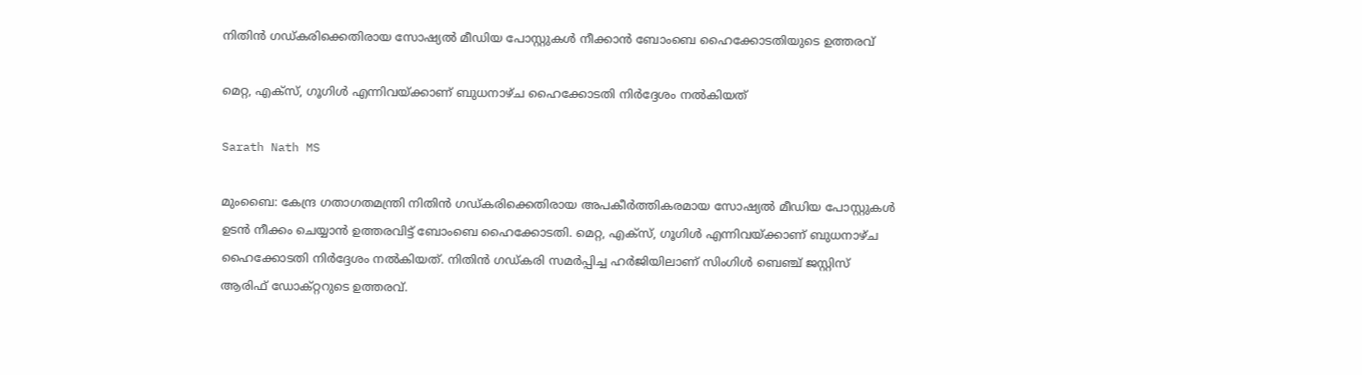നിതിൻ ഗഡ്കരിക്കെതിരായ സോഷ്യൽ മീഡിയ പോസ്റ്റുകൾ നീക്കാൻ ബോംബെ ഹൈക്കോടതിയുടെ ഉത്തരവ്

മെറ്റ, എക്സ്, ഗൂഗിൾ എന്നിവയ്ക്കാണ് ബുധനാഴ്ച ഹൈക്കോടതി നിർദ്ദേശം നൽകിയത്

Sarath Nath MS

മുംബൈ: കേന്ദ്ര ഗതാഗതമന്ത്രി നിതിൻ ഗഡ്കരിക്കെതിരായ അപകീർത്തികരമായ സോഷ്യൽ മീഡിയ പോസ്റ്റുകൾ ഉടൻ നീക്കം ചെയ്യാൻ ഉത്തരവിട്ട് ബോംബെ ഹൈക്കോടതി. മെറ്റ, എക്സ്, ഗൂഗിൾ എന്നിവയ്ക്കാണ് ബുധനാഴ്ച ഹൈക്കോടതി നിർദ്ദേശം നൽകിയത്. നിതിൻ ഗഡ്കരി സമർപ്പിച്ച ഹർജിയിലാണ് സിംഗിൾ ബെഞ്ച് ജസ്റ്റിസ് ആരിഫ് ഡോക്റ്ററുടെ ഉത്തരവ്.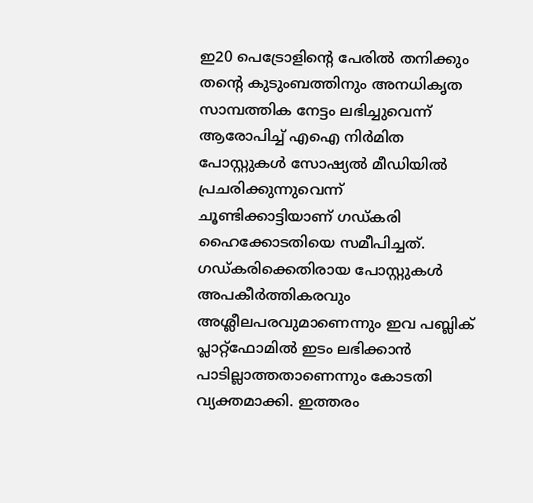ഇ20 പെട്രോളിന്‍റെ പേരിൽ തനിക്കും തന്‍റെ കുടുംബത്തിനും അനധികൃത സാമ്പത്തിക നേട്ടം ലഭിച്ചുവെന്ന് ആരോപിച്ച് എഐ നിർമിത പോസ്റ്റുകൾ സോഷ്യൽ മീഡിയിൽ പ്രചരിക്കുന്നുവെന്ന് ചൂണ്ടിക്കാട്ടിയാണ് ഗഡ്കരി ഹൈക്കോടതിയെ സമീപിച്ചത്. ഗഡ്കരിക്കെതിരായ പോസ്റ്റുകൾ അപകീർത്തികരവും അശ്ലീലപരവുമാണെന്നും ഇവ പബ്ലിക് പ്ലാറ്റ്ഫോമിൽ ഇടം ലഭിക്കാൻ പാടില്ലാത്തതാണെന്നും കോടതി വ്യക്തമാക്കി. ഇത്തരം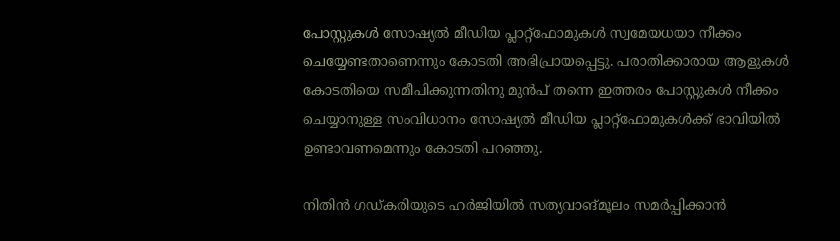പോസ്റ്റുകൾ സോഷ്യൽ മീഡിയ പ്ലാറ്റ്ഫോമുകൾ സ്വമേയധയാ നീക്കം ചെയ്യേണ്ടതാണെന്നും കോടതി അഭിപ്രായപ്പെട്ടു. പരാതിക്കാരായ ആളുകൾ കോടതിയെ സമീപിക്കുന്നതിനു മുൻപ് തന്നെ ഇത്തരം പോസ്റ്റുകൾ നീക്കം ചെയ്യാനുള്ള സംവിധാനം സോഷ്യൽ മീഡിയ പ്ലാറ്റ്ഫോമുകൾക്ക് ഭാവിയിൽ ഉണ്ടാവണമെന്നും കോടതി പറഞ്ഞു.

നിതിൻ ഗഡ്കരിയുടെ ഹർജിയിൽ സത്യവാങ്മൂലം സമർപ്പിക്കാൻ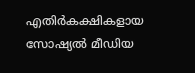എതിർകക്ഷികളായ സോഷ്യൽ മീഡിയ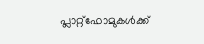പ്ലാറ്റ്ഫോമുകൾക്ക്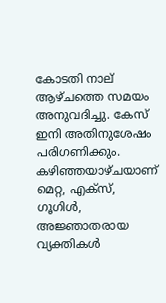കോടതി നാല് ആഴ്ചത്തെ സമയം അനുവദിച്ചു. കേസ് ഇനി അതിനുശേഷം പരിഗണിക്കും. കഴിഞ്ഞയാഴ്ചയാണ് മെറ്റ, എക്സ്, ഗൂഗിൾ, അജ്ഞാതരായ വ്യക്തികൾ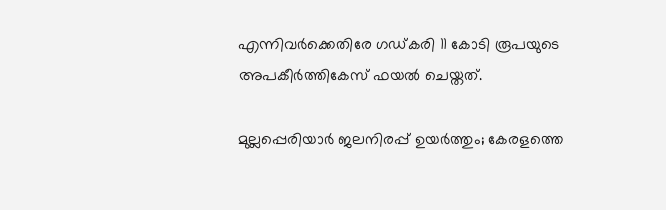എന്നിവർക്കെതിരേ ഗഡ്കരി 11 കോടി രൂപയുടെ അപകീർത്തികേസ് ഫയൽ ചെയ്തത്.

മുല്ലപ്പെരിയാർ ജലനിരപ്പ് ഉയർത്തും; കേരളത്തെ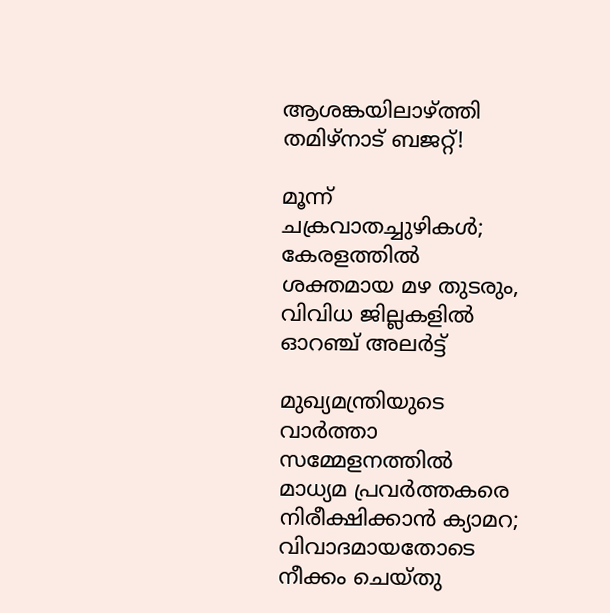ആശങ്കയിലാഴ്ത്തി തമിഴ്നാട് ബജറ്റ്!

മൂന്ന് ചക്രവാതച്ചുഴികൾ; കേരളത്തിൽ ശക്തമായ മഴ തുടരും, വിവിധ ജില്ലകളിൽ ഓറഞ്ച് അലർട്ട്

മുഖ്യമന്ത്രിയുടെ വാർത്താ സമ്മേളനത്തിൽ മാധ്യമ പ്രവർത്തകരെ നിരീക്ഷിക്കാൻ ക്യാമറ; വിവാദമായതോടെ നീക്കം ചെയ്തു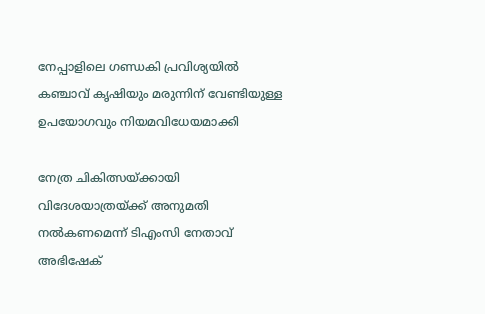നേപ്പാളിലെ ഗണ്ഡകി പ്രവിശ‍്യയിൽ കഞ്ചാവ് കൃഷി‍യും മരുന്നിന് വേണ്ടിയുള്ള ഉപയോഗവും നിയമവിധേയമാക്കി

നേത്ര ചികിത്സയ്ക്കായി വിദേശയാത്രയ്ക്ക് അനുമതി നൽകണമെന്ന് ടിഎംസി നേതാവ് അഭിഷേക്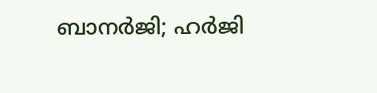ബാനർജി; ഹർജി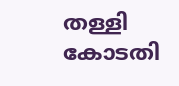തള്ളി കോടതി